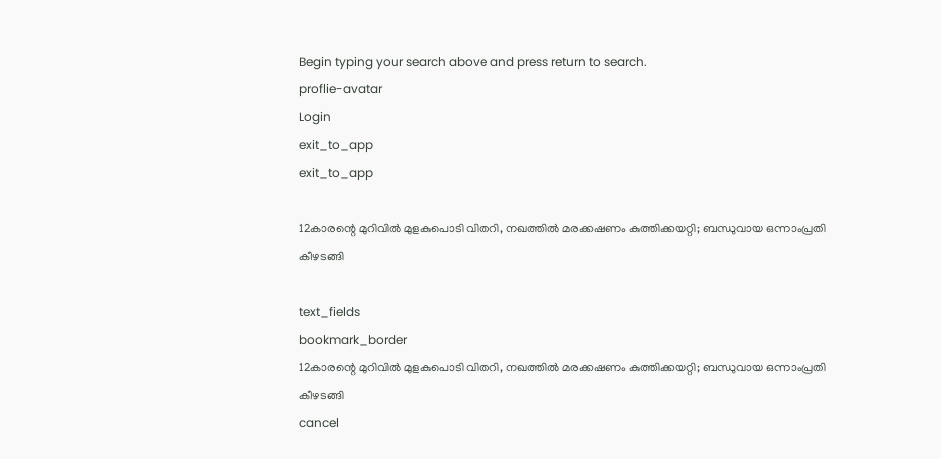Begin typing your search above and press return to search.
proflie-avatar
Login
exit_to_app
exit_to_app

12കാരന്റെ മുറിവിൽ മുളകുപൊടി വിതറി, നഖത്തിൽ മരക്കഷണം കുത്തിക്കയറ്റി; ബന്ധുവായ ഒന്നാംപ്രതി കീഴടങ്ങി

text_fields
bookmark_border
12കാരന്റെ മുറിവിൽ മുളകുപൊടി വിതറി, നഖത്തിൽ മരക്കഷണം കുത്തിക്കയറ്റി; ബന്ധുവായ ഒന്നാംപ്രതി കീഴടങ്ങി
cancel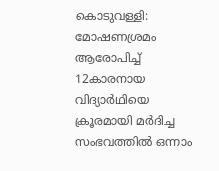കൊടുവള്ളി: മോഷണശ്രമം ആരോപിച്ച് 12കാരനായ വിദ്യാർഥിയെ ക്രൂരമായി മർദിച്ച സംഭവത്തിൽ ഒന്നാം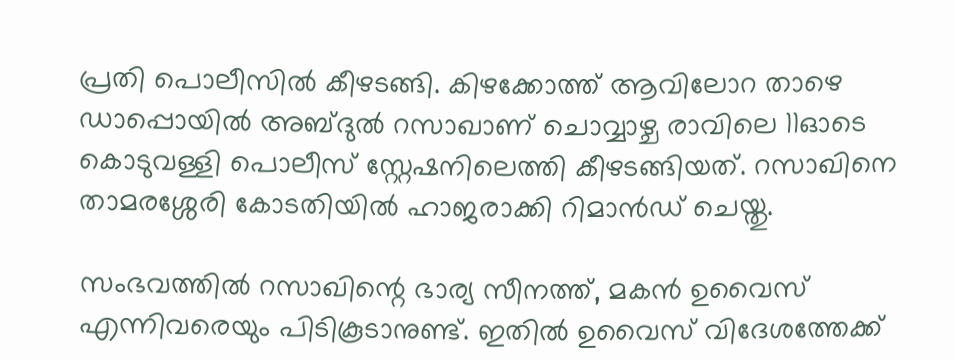പ്രതി പൊലീസിൽ കീഴടങ്ങി. കിഴക്കോത്ത് ആവിലോറ താഴെ ഡാപ്പൊയിൽ അബ്ദുൽ റസാഖാണ് ചൊവ്വാഴ്ച രാവിലെ 11ഓടെ കൊടുവള്ളി പൊലീസ് സ്റ്റേഷനിലെത്തി കീഴടങ്ങിയത്. റസാഖിനെ താമരശ്ശേരി കോടതിയിൽ ഹാജരാക്കി റിമാൻഡ് ചെയ്തു.

സംഭവത്തിൽ റസാഖിന്റെ ഭാര്യ സീനത്ത്, മകൻ ഉവൈസ് എന്നിവരെയും പിടികൂടാനുണ്ട്. ഇതിൽ ഉവൈസ് വിദേശത്തേക്ക്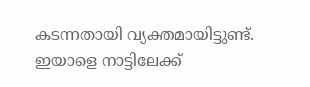കടന്നതായി വ്യക്തമായിട്ടുണ്ട്. ഇയാളെ നാട്ടിലേക്ക്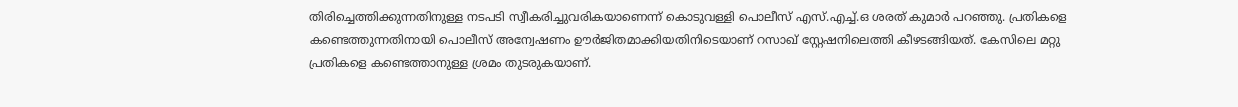തിരിച്ചെത്തിക്കുന്നതിനുള്ള നടപടി സ്വീകരിച്ചുവരികയാണെന്ന് കൊടുവള്ളി പൊലീസ് എസ്.എച്ച്.ഒ ശരത് കുമാർ പറഞ്ഞു. പ്രതികളെ കണ്ടെത്തുന്നതിനായി പൊലീസ് അന്വേഷണം ഊർജിതമാക്കിയതിനിടെയാണ് റസാഖ് സ്റ്റേഷനിലെത്തി കീഴടങ്ങിയത്. കേസിലെ മറ്റു പ്രതികളെ കണ്ടെത്താനുള്ള ശ്രമം തുടരുകയാണ്.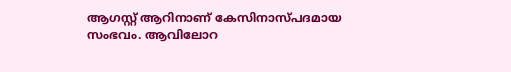ആഗസ്റ്റ് ആറിനാണ് കേസിനാസ്പദമായ സംഭവം. ആവിലോറ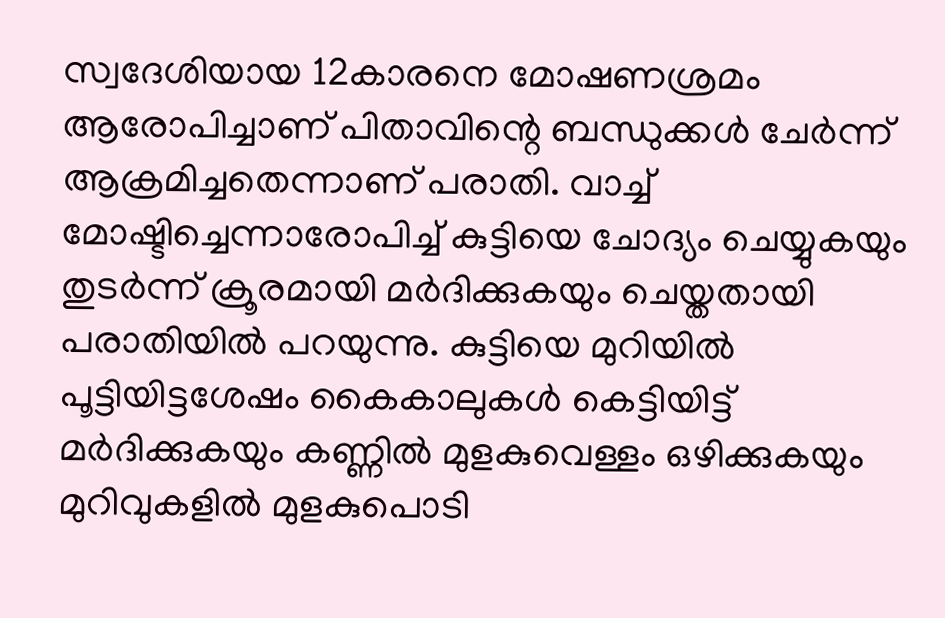സ്വദേശിയായ 12കാരനെ മോഷണശ്രമം ആരോപിച്ചാണ് പിതാവിന്റെ ബന്ധുക്കൾ ചേർന്ന് ആക്രമിച്ചതെന്നാണ് പരാതി. വാച്ച് മോഷ്ടിച്ചെന്നാരോപിച്ച് കുട്ടിയെ ചോദ്യം ചെയ്യുകയും തുടർന്ന് ക്രൂരമായി മർദിക്കുകയും ചെയ്തതായി പരാതിയിൽ പറയുന്നു. കുട്ടിയെ മുറിയിൽ പൂട്ടിയിട്ടശേഷം കൈകാലുകൾ കെട്ടിയിട്ട് മർദിക്കുകയും കണ്ണിൽ മുളകുവെള്ളം ഒഴിക്കുകയും മുറിവുകളിൽ മുളകുപൊടി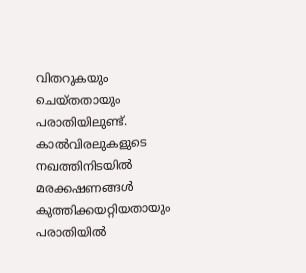വിതറുകയും ചെയ്തതായും പരാതിയിലുണ്ട്. കാൽവിരലുകളുടെ നഖത്തിനിടയിൽ മരക്കഷണങ്ങൾ കുത്തിക്കയറ്റിയതായും പരാതിയിൽ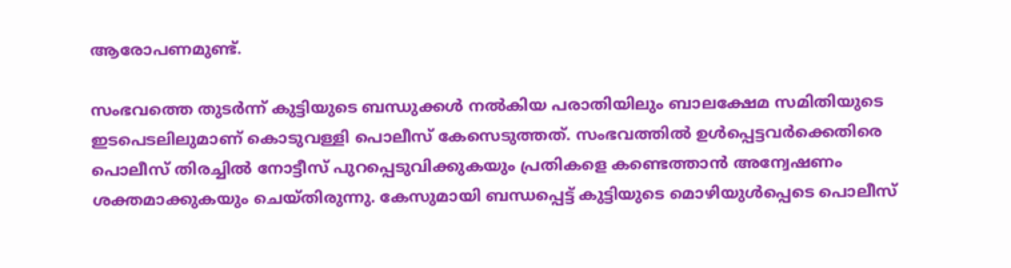ആരോപണമുണ്ട്.

സംഭവത്തെ തുടർന്ന് കുട്ടിയുടെ ബന്ധുക്കൾ നൽകിയ പരാതിയിലും ബാലക്ഷേമ സമിതിയുടെ ഇടപെടലിലുമാണ് കൊടുവള്ളി പൊലീസ് കേസെടുത്തത്. സംഭവത്തിൽ ഉൾപ്പെട്ടവർക്കെതിരെ പൊലീസ് തിരച്ചിൽ നോട്ടീസ് പുറപ്പെടുവിക്കുകയും പ്രതികളെ കണ്ടെത്താൻ അന്വേഷണം ശക്തമാക്കുകയും ചെയ്തിരുന്നു. കേസുമായി ബന്ധപ്പെട്ട് കുട്ടിയുടെ മൊഴിയുൾപ്പെടെ പൊലീസ്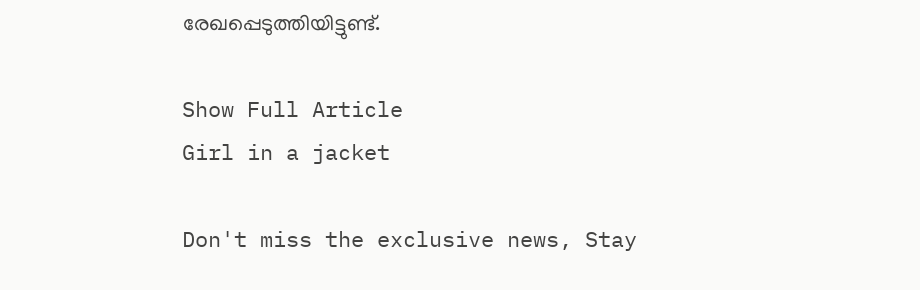രേഖപ്പെടുത്തിയിട്ടുണ്ട്.

Show Full Article
Girl in a jacket

Don't miss the exclusive news, Stay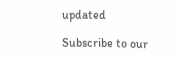updated

Subscribe to our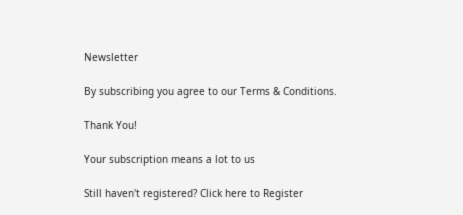Newsletter

By subscribing you agree to our Terms & Conditions.

Thank You!

Your subscription means a lot to us

Still haven't registered? Click here to Register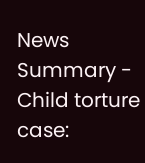News Summary - Child torture case: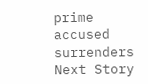prime accused surrenders
Next Story